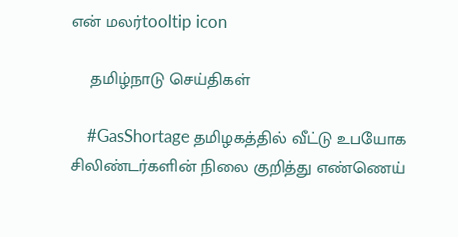என் மலர்tooltip icon

    தமிழ்நாடு செய்திகள்

    #GasShortage தமிழகத்தில் வீட்டு உபயோக சிலிண்டர்களின் நிலை குறித்து எண்ணெய்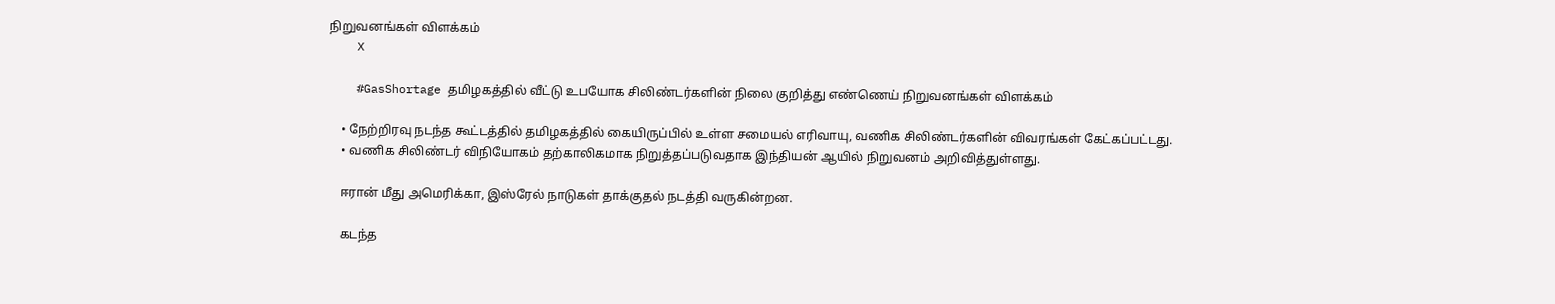நிறுவனங்கள் விளக்கம்
    X

    #GasShortage தமிழகத்தில் வீட்டு உபயோக சிலிண்டர்களின் நிலை குறித்து எண்ணெய் நிறுவனங்கள் விளக்கம்

    • நேற்றிரவு நடந்த கூட்டத்தில் தமிழகத்தில் கையிருப்பில் உள்ள சமையல் எரிவாயு, வணிக சிலிண்டர்களின் விவரங்கள் கேட்கப்பட்டது.
    • வணிக சிலிண்டர் விநியோகம் தற்காலிகமாக நிறுத்தப்படுவதாக இந்தியன் ஆயில் நிறுவனம் அறிவித்துள்ளது.

    ஈரான் மீது அமெரிக்கா, இஸ்ரேல் நாடுகள் தாக்குதல் நடத்தி வருகின்றன.

    கடந்த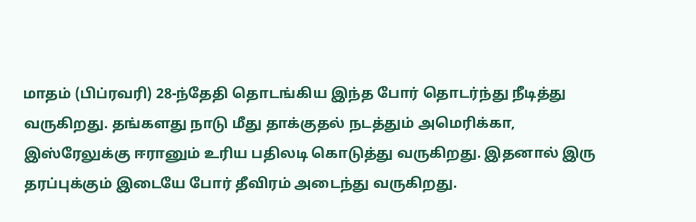மாதம் (பிப்ரவரி) 28-ந்தேதி தொடங்கிய இந்த போர் தொடர்ந்து நீடித்து வருகிறது. தங்களது நாடு மீது தாக்குதல் நடத்தும் அமெரிக்கா, இஸ்ரேலுக்கு ஈரானும் உரிய பதிலடி கொடுத்து வருகிறது. இதனால் இரு தரப்புக்கும் இடையே போர் தீவிரம் அடைந்து வருகிறது.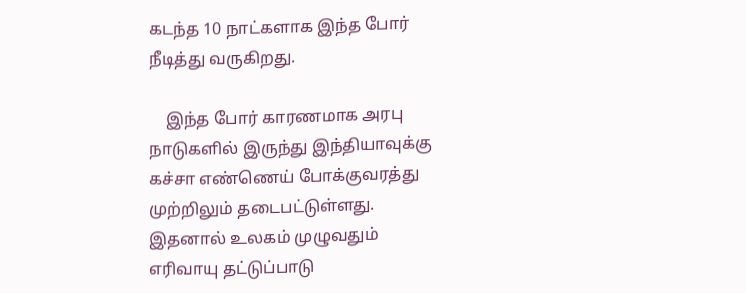கடந்த 10 நாட்களாக இந்த போர் நீடித்து வருகிறது.

    இந்த போர் காரணமாக அரபு நாடுகளில் இருந்து இந்தியாவுக்கு கச்சா எண்ணெய் போக்குவரத்து முற்றிலும் தடைபட்டுள்ளது. இதனால் உலகம் முழுவதும் எரிவாயு தட்டுப்பாடு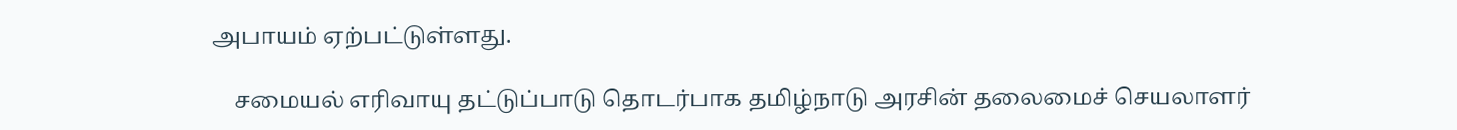அபாயம் ஏற்பட்டுள்ளது.

    சமையல் எரிவாயு தட்டுப்பாடு தொடர்பாக தமிழ்நாடு அரசின் தலைமைச் செயலாளர்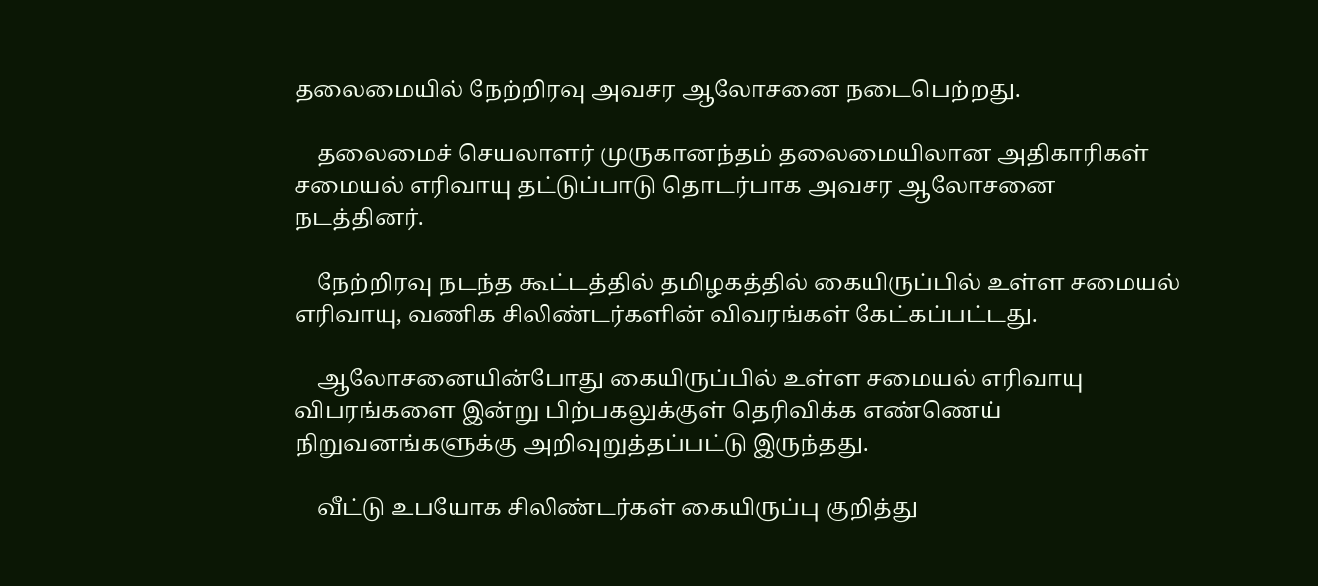தலைமையில் நேற்றிரவு அவசர ஆலோசனை நடைபெற்றது.

    தலைமைச் செயலாளர் முருகானந்தம் தலைமையிலான அதிகாரிகள் சமையல் எரிவாயு தட்டுப்பாடு தொடர்பாக அவசர ஆலோசனை நடத்தினர்.

    நேற்றிரவு நடந்த கூட்டத்தில் தமிழகத்தில் கையிருப்பில் உள்ள சமையல் எரிவாயு, வணிக சிலிண்டர்களின் விவரங்கள் கேட்கப்பட்டது.

    ஆலோசனையின்போது கையிருப்பில் உள்ள சமையல் எரிவாயு விபரங்களை இன்று பிற்பகலுக்குள் தெரிவிக்க எண்ணெய் நிறுவனங்களுக்கு அறிவுறுத்தப்பட்டு இருந்தது.

    வீட்டு உபயோக சிலிண்டர்கள் கையிருப்பு குறித்து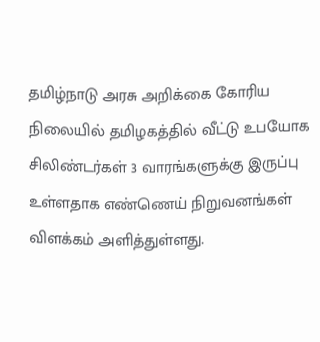தமிழ்நாடு அரசு அறிக்கை கோரிய நிலையில் தமிழகத்தில் வீட்டு உபயோக சிலிண்டர்கள் 3 வாரங்களுக்கு இருப்பு உள்ளதாக எண்ணெய் நிறுவனங்கள் விளக்கம் அளித்துள்ளது.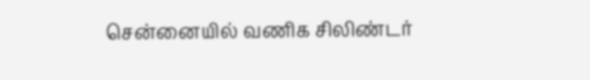சென்னையில் வணிக சிலிண்டர்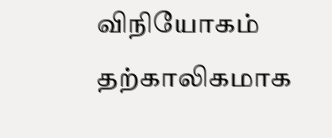விநியோகம் தற்காலிகமாக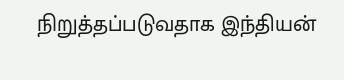நிறுத்தப்படுவதாக இந்தியன்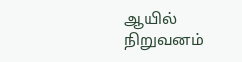ஆயில் நிறுவனம்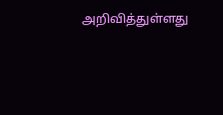அறிவித்துள்ளது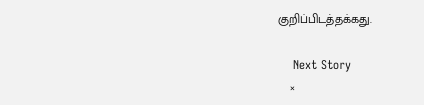குறிப்பிடத்தக்கது.

    Next Story
    ×